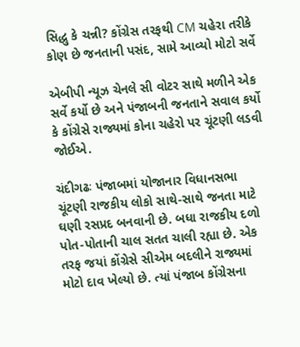સિદ્ધુ કે ચન્ની? કોંગ્રેસ તરફથી CM ચહેરા તરીકે કોણ છે જનતાની પસંદ, સામે આવ્યો મોટો સર્વે

એબીપી ન્યૂઝ ચેનલે સી વોટર સાથે મળીને એક સર્વે કર્યો છે અને પંજાબની જનતાને સવાલ કર્યો કે કોંગ્રેસે રાજ્યમાં કોના ચહેરો પર ચૂંટણી લડવી જોઈએ.

ચંદીગઢઃ પંજાબમાં યોજાનાર વિધાનસભા ચૂંટણી રાજકીય લોકો સાથે-સાથે જનતા માટે ઘણી રસપ્રદ બનવાની છે. બધા રાજકીય દળો પોત-પોતાની ચાલ સતત ચાલી રહ્યા છે. એક તરફ જયાં કોંગ્રેસે સીએમ બદલીને રાજ્યમાં મોટો દાવ ખેલ્યો છે. ત્યાં પંજાબ કોંગ્રેસના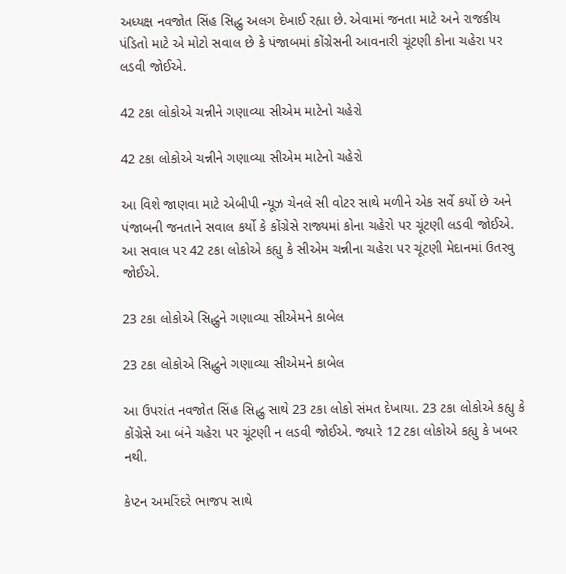અધ્યક્ષ નવજોત સિંહ સિદ્ધુ અલગ દેખાઈ રહ્યા છે. એવામાં જનતા માટે અને રાજકીય પંડિતો માટે એ મોટો સવાલ છે કે પંજાબમાં કોંગ્રેસની આવનારી ચૂંટણી કોના ચહેરા પર લડવી જોઈએ.

42 ટકા લોકોએ ચન્નીને ગણાવ્યા સીએમ માટેનો ચહેરો

42 ટકા લોકોએ ચન્નીને ગણાવ્યા સીએમ માટેનો ચહેરો

આ વિશે જાણવા માટે એબીપી ન્યૂઝ ચેનલે સી વોટર સાથે મળીને એક સર્વે કર્યો છે અને પંજાબની જનતાને સવાલ કર્યો કે કોંગ્રેસે રાજ્યમાં કોના ચહેરો પર ચૂંટણી લડવી જોઈએ. આ સવાલ પર 42 ટકા લોકોએ કહ્યુ કે સીએમ ચન્નીના ચહેરા પર ચૂંટણી મેદાનમાં ઉતરવુ જોઈએ.

23 ટકા લોકોએ સિદ્ધુને ગણાવ્યા સીએમને કાબેલ

23 ટકા લોકોએ સિદ્ધુને ગણાવ્યા સીએમને કાબેલ

આ ઉપરાંત નવજોત સિંહ સિદ્ધુ સાથે 23 ટકા લોકો સંમત દેખાયા. 23 ટકા લોકોએ કહ્યુ કે કોંગ્રેસે આ બંને ચહેરા પર ચૂંટણી ન લડવી જોઈએ. જ્યારે 12 ટકા લોકોએ કહ્યુ કે ખબર નથી.

કેપ્ટન અમરિંદરે ભાજપ સાથે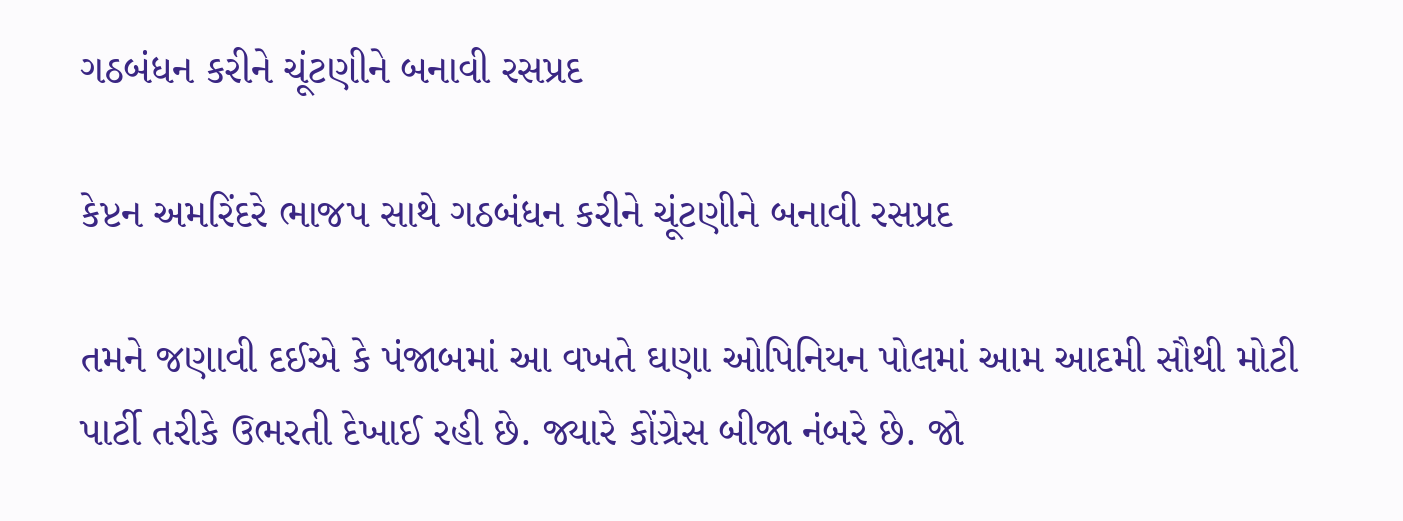ગઠબંધન કરીને ચૂંટણીને બનાવી રસપ્રદ

કેપ્ટન અમરિંદરે ભાજપ સાથે ગઠબંધન કરીને ચૂંટણીને બનાવી રસપ્રદ

તમને જણાવી દઈએ કે પંજાબમાં આ વખતે ઘણા ઓપિનિયન પોલમાં આમ આદમી સૌથી મોટી પાર્ટી તરીકે ઉભરતી દેખાઈ રહી છે. જ્યારે કોંગ્રેસ બીજા નંબરે છે. જો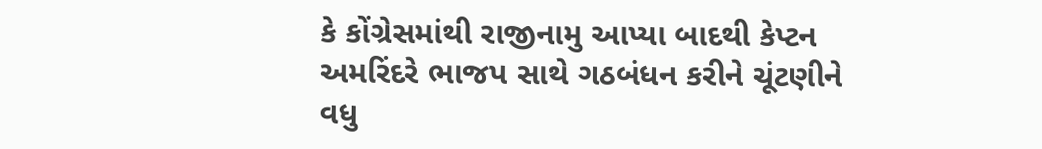કે કોંગ્રેસમાંથી રાજીનામુ આપ્યા બાદથી કેપ્ટન અમરિંદરે ભાજપ સાથે ગઠબંધન કરીને ચૂંટણીને વધુ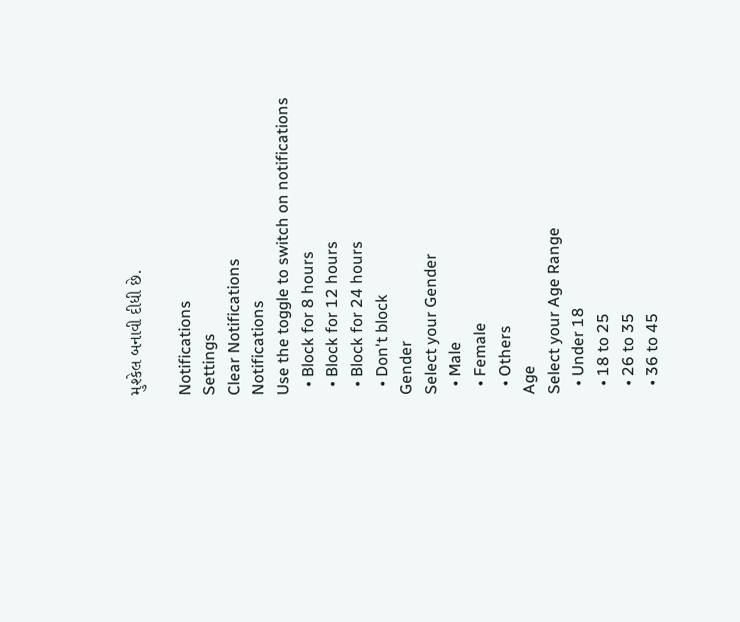મુશ્કેલ બનાવી દીધી છે.

Notifications
Settings
Clear Notifications
Notifications
Use the toggle to switch on notifications
  • Block for 8 hours
  • Block for 12 hours
  • Block for 24 hours
  • Don't block
Gender
Select your Gender
  • Male
  • Female
  • Others
Age
Select your Age Range
  • Under 18
  • 18 to 25
  • 26 to 35
  • 36 to 45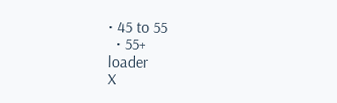• 45 to 55
  • 55+
loader
X